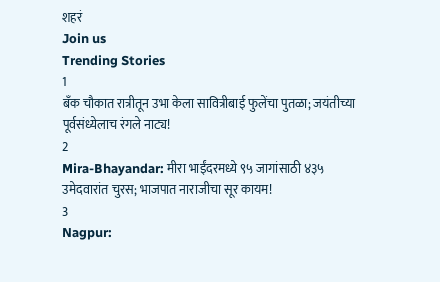शहरं
Join us
Trending Stories
1
बँक चौकात रात्रीतून उभा केला सावित्रीबाई फुलेंचा पुतळा; जयंतीच्या पूर्वसंध्येलाच रंगले नाट्य!
2
Mira-Bhayandar: मीरा भाईंदरमध्ये ९५ जागांसाठी ४३५ उमेदवारांत चुरस; भाजपात नाराजीचा सूर कायम!
3
Nagpur: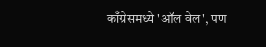काँग्रेसमध्ये 'ऑल वेल', पण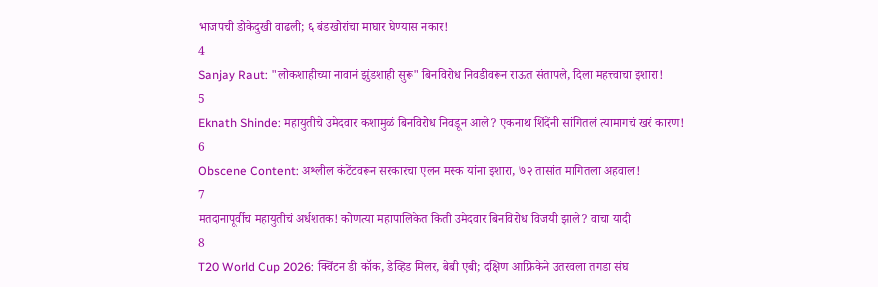भाजपची डोकेदुखी वाढली; ६ बंडखोरांचा माघार घेण्यास नकार!
4
Sanjay Raut: "लोकशाहीच्या नावानं झुंडशाही सुरू" बिनविरोध निवडीवरून राऊत संतापले, दिला महत्त्वाचा इशारा!
5
Eknath Shinde: महायुतीचे उमेदवार कशामुळं बिनविरोध निवडून आले? एकनाथ शिंदेंनी सांगितलं त्यामागचं खरं कारण!
6
Obscene Content: अश्लील कंटेंटवरून सरकारचा एलन मस्क यांना इशारा, ७२ तासांत मागितला अहवाल!
7
मतदानापूर्वीच महायुतीचं अर्धशतक! कोणत्या महापालिकेत किती उमेदवार बिनविरोध विजयी झाले? वाचा यादी
8
T20 World Cup 2026: क्विंटन डी कॉक, डेव्हिड मिलर, बेबी एबी; दक्षिण आफ्रिकेने उतरवला तगडा संघ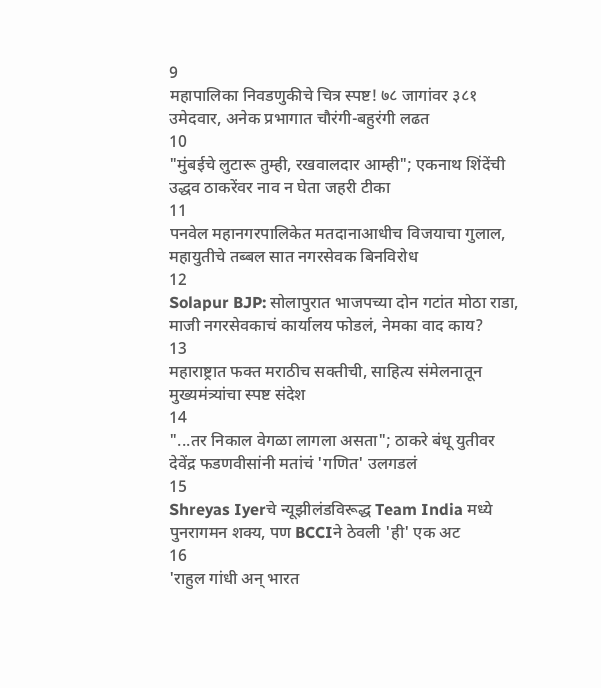9
महापालिका निवडणुकीचे चित्र स्पष्ट! ७८ जागांवर ३८१ उमेदवार, अनेक प्रभागात चौरंगी-बहुरंगी लढत
10
"मुंबईचे लुटारू तुम्ही, रखवालदार आम्ही"; एकनाथ शिंदेंची उद्धव ठाकरेंवर नाव न घेता जहरी टीका
11
पनवेल महानगरपालिकेत मतदानाआधीच विजयाचा गुलाल, महायुतीचे तब्बल सात नगरसेवक बिनविरोध
12
Solapur BJP: सोलापुरात भाजपच्या दोन गटांत मोठा राडा, माजी नगरसेवकाचं कार्यालय फोडलं, नेमका वाद काय?
13
महाराष्ट्रात फक्त मराठीच सक्तीची, साहित्य संमेलनातून मुख्यमंत्र्यांचा स्पष्ट संदेश
14
"...तर निकाल वेगळा लागला असता"; ठाकरे बंधू युतीवर देवेंद्र फडणवीसांनी मतांचं 'गणित' उलगडलं
15
Shreyas Iyerचे न्यूझीलंडविरूद्ध Team India मध्ये पुनरागमन शक्य, पण BCCIने ठेवली 'ही' एक अट
16
'राहुल गांधी अन् भारत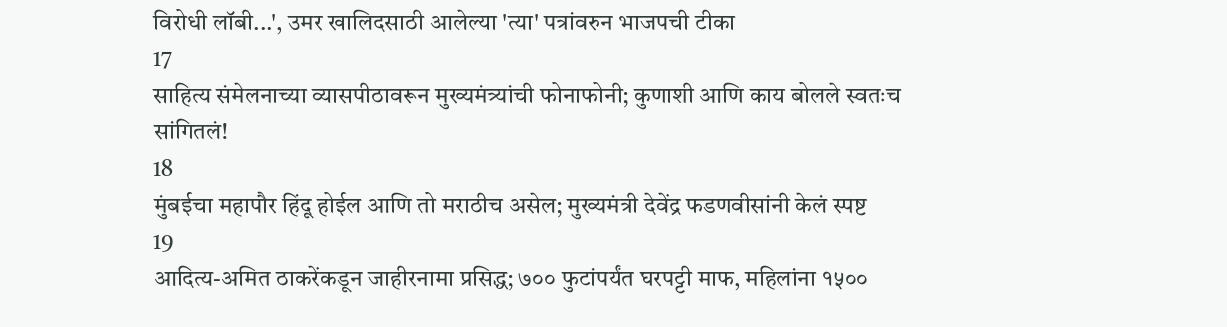विरोधी लॉबी...', उमर खालिदसाठी आलेल्या 'त्या' पत्रांवरुन भाजपची टीका
17
साहित्य संमेलनाच्या व्यासपीठावरून मुख्यमंत्र्यांची फोनाफोनी; कुणाशी आणि काय बोलले स्वतःच सांगितलं!
18
मुंबईचा महापौर हिंदू होईल आणि तो मराठीच असेल; मुख्यमंत्री देवेंद्र फडणवीसांनी केलं स्पष्ट
19
आदित्य-अमित ठाकरेंकडून जाहीरनामा प्रसिद्ध; ७०० फुटांपर्यंत घरपट्टी माफ, महिलांना १५००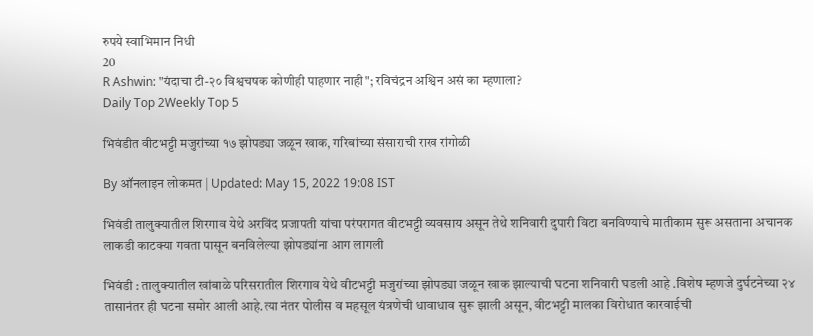रुपये स्वाभिमान निधी
20
R Ashwin: "यंदाचा टी-२० विश्वचषक कोणीही पाहणार नाही"; रविचंद्रन अश्विन असं का म्हणाला?
Daily Top 2Weekly Top 5

भिवंडीत वीटभट्टी मजुरांच्या १७ झोपड्या जळून खाक, गरिबांच्या संसाराची राख रांगोळी

By ऑनलाइन लोकमत | Updated: May 15, 2022 19:08 IST

भिवंडी तालुक्यातील शिरगाव येथे अरविंद प्रजापती यांचा परंपरागत वीटभट्टी व्यवसाय असून तेथे शनिवारी दुपारी विटा बनविण्याचे मातीकाम सुरू असताना अचानक लाकडी काटक्या गवता पासून बनविलेल्या झोपड्यांना आग लागली

भिवंडी : तालुक्यातील खांबाळे परिसरातील शिरगाव येथे वीटभट्टी मजुरांच्या झोपड्या जळून खाक झाल्याची घटना शनिवारी घडली आहे .विशेष म्हणजे दुर्घटनेच्या २४ तासानंतर ही घटना समोर आली आहे.त्या नंतर पोलीस व महसूल यंत्रणेची धावाधाव सुरू झाली असून, वीटभट्टी मालका विरोधात कारवाईची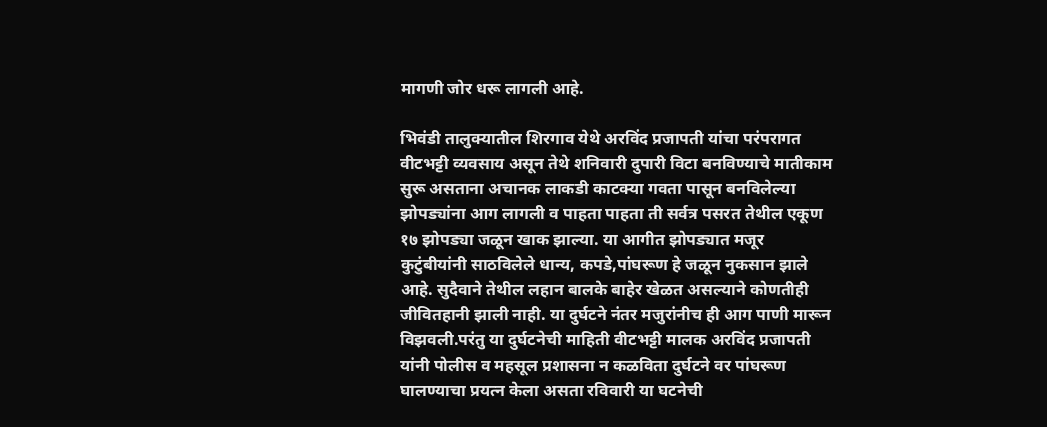मागणी जोर धरू लागली आहे.

भिवंडी तालुक्यातील शिरगाव येथे अरविंद प्रजापती यांचा परंपरागत वीटभट्टी व्यवसाय असून तेथे शनिवारी दुपारी विटा बनविण्याचे मातीकाम सुरू असताना अचानक लाकडी काटक्या गवता पासून बनविलेल्या झोपड्यांना आग लागली व पाहता पाहता ती सर्वत्र पसरत तेथील एकूण १७ झोपड्या जळून खाक झाल्या. या आगीत झोपड्यात मजूर कुटुंबीयांनी साठविलेले धान्य, कपडे,पांघरूण हे जळून नुकसान झाले आहे. सुदैवाने तेथील लहान बालके बाहेर खेळत असल्याने कोणतीही जीवितहानी झाली नाही. या दुर्घटने नंतर मजुरांनीच ही आग पाणी मारून विझवली.परंतु या दुर्घटनेची माहिती वीटभट्टी मालक अरविंद प्रजापती यांनी पोलीस व महसूल प्रशासना न कळविता दुर्घटने वर पांघरूण घालण्याचा प्रयत्न केला असता रविवारी या घटनेची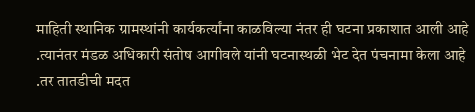माहिती स्थानिक ग्रामस्थांनी कार्यकर्त्यांना काळविल्या नंतर ही घटना प्रकाशात आली आहे .त्यानंतर मंडळ अधिकारी संतोष आगीवले यांनी घटनास्थळी भेट देत पंचनामा केला आहे .तर तातडीची मदत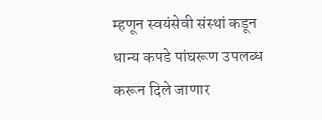म्हणून स्वयंसेवी संस्थां कडून धान्य कपडे पांघरूण उपलब्ध करून दिले जाणार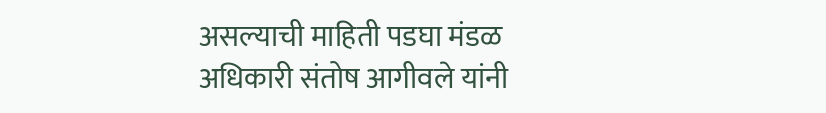असल्याची माहिती पडघा मंडळ अधिकारी संतोष आगीवले यांनी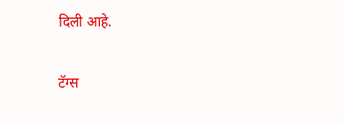दिली आहे.

टॅग्स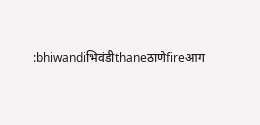:bhiwandiभिवंडीthaneठाणेfireआग